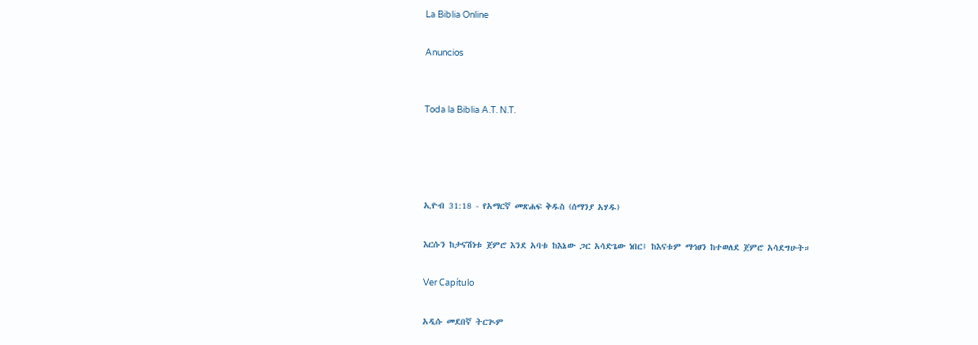La Biblia Online

Anuncios


Toda la Biblia A.T. N.T.




ኢዮብ 31:18 - የአማርኛ መጽሐፍ ቅዱስ (ሰማንያ አሃዱ)

እርሱን ከታናሽነቱ ጀምሮ እንደ አባቱ ከእኔው ጋር አሳድጌው ነበር፤ ከእናቱም ማኅፀን ከተወለደ ጀምሮ አሳደግሁት።

Ver Capítulo

አዲሱ መደበኛ ትርጒም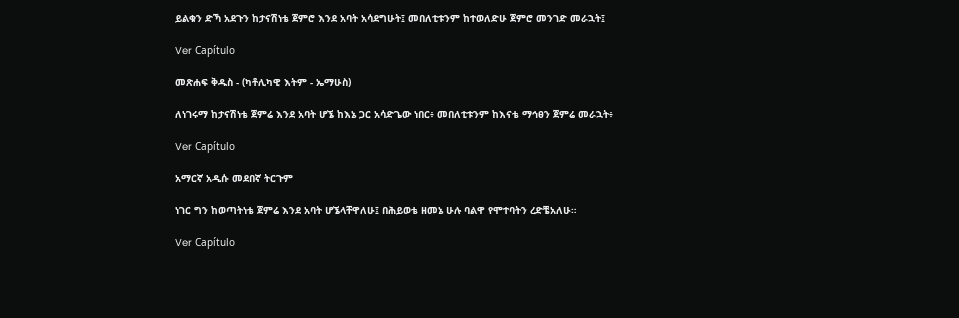ይልቁን ድኻ አደጉን ከታናሽነቴ ጀምሮ እንደ አባት አሳደግሁት፤ መበለቲቱንም ከተወለድሁ ጀምሮ መንገድ መራኋት፤

Ver Capítulo

መጽሐፍ ቅዱስ - (ካቶሊካዊ እትም - ኤማሁስ)

ለነገሩማ ከታናሽነቴ ጀምሬ እንደ አባት ሆኜ ከእኔ ጋር አሳድጌው ነበር፥ መበለቲቱንም ከእናቴ ማኅፀን ጀምሬ መራኋት፥

Ver Capítulo

አማርኛ አዲሱ መደበኛ ትርጉም

ነገር ግን ከወጣትነቴ ጀምሬ እንደ አባት ሆኜላቸዋለሁ፤ በሕይወቴ ዘመኔ ሁሉ ባልዋ የሞተባትን ረድቼአለሁ።

Ver Capítulo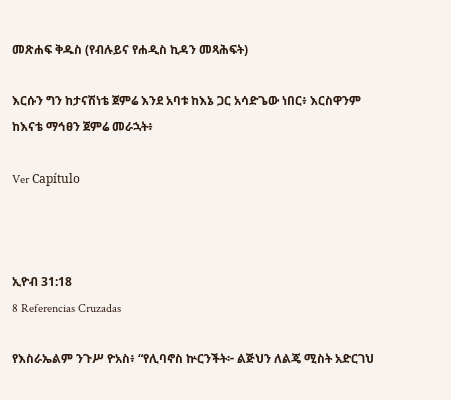መጽሐፍ ቅዱስ (የብሉይና የሐዲስ ኪዳን መጻሕፍት)

እርሱን ግን ከታናሽነቴ ጀምሬ እንደ አባቱ ከእኔ ጋር አሳድጌው ነበር፥ እርስዋንም ከእናቴ ማኅፀን ጀምሬ መራኋት፥

Ver Capítulo



ኢዮብ 31:18
8 Referencias Cruzadas

የእስራኤልም ንጉሥ ዮአስ፥ “የሊባኖስ ኵርንችት፦ ልጅህን ለልጄ ሚስት አድርገህ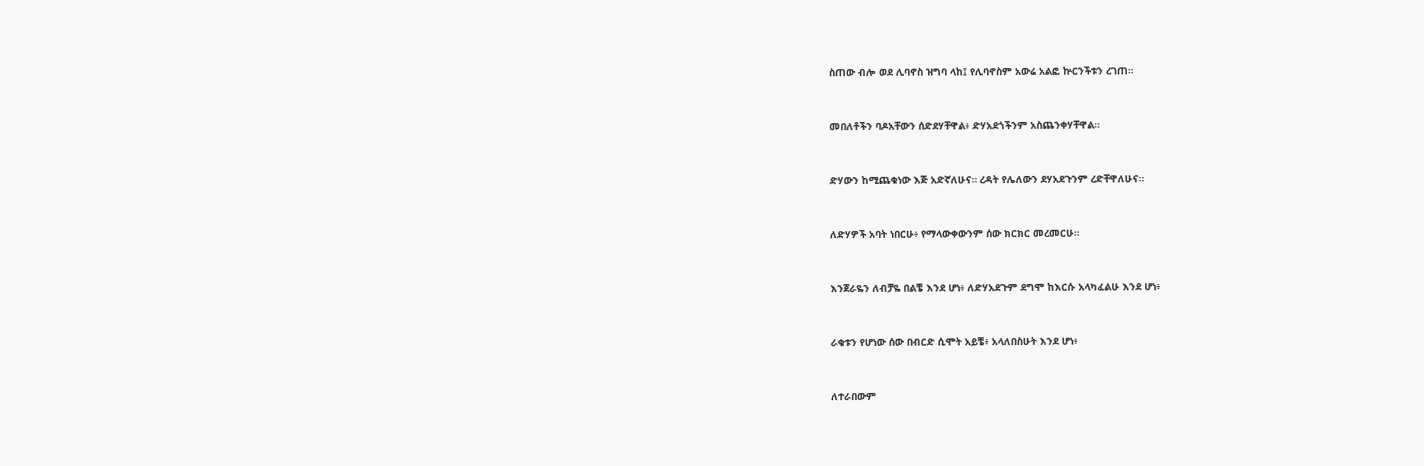ስጠው ብሎ ወደ ሊባኖስ ዝግባ ላከ፤ የሊባኖስም አውሬ አልፎ ኵርንችቱን ረገጠ።


መበለቶችን ባዶአቸውን ሰድደሃቸዋል፥ ድሃአደጎችንም አስጨንቀሃቸዋል።


ድሃውን ከሚጨቁነው እጅ አድኛለሁና። ረዳት የሌለውን ደሃአደጉንም ረድቸዋለሁና።


ለድሃዎች አባት ነበርሁ፥ የማላውቀውንም ሰው ክርክር መረመርሁ።


እንጀራዬን ለብቻዬ በልቼ እንደ ሆነ፥ ለድሃአደጉም ደግሞ ከእርሱ አላካፈልሁ እንደ ሆነ፥


ራቁቱን የሆነው ሰው በብርድ ሲሞት አይቼ፥ አላለበስሁት እንደ ሆነ፥


ለተራበውም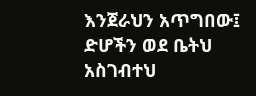እንጀራህን አጥግበው፤ ድሆችን ወደ ቤትህ አስገብተህ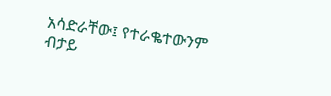አሳድራቸው፤ የተራቈተውንም ብታይ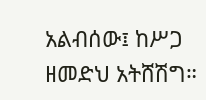አልብሰው፤ ከሥጋ ዘመድህ አትሸሽግ።